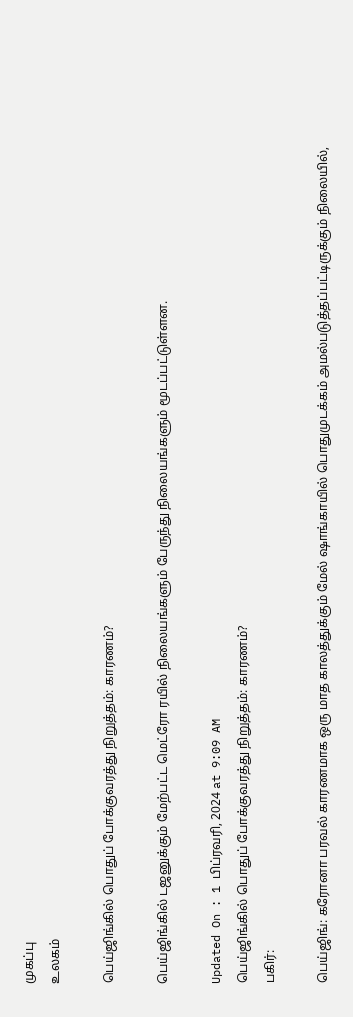முகப்பு
உலகம்

பெய்ஜிங்கில் பொதுப் போக்குவரத்து நிறுத்தம்: காரணம்?

பெய்ஜிங்கில் டஜனுக்கும் மேற்பட்ட மெட்ரோ ரயில் நிலையங்களும் பேருந்து நிலையங்களும் மூடப்பட்டுள்ளன.

Updated On : 1 பிப்ரவரி, 2024 at 9:09 AM
பெய்ஜிங்கில் பொதுப் போக்குவரத்து நிறுத்தம்: காரணம்?
பகிர்:

பெய்ஜிங்: கரோனா பரவல் காரணமாக ஒரு மாத காலத்துக்கும் மேல் ஷாங்காயில் பொதுமுடக்கம் அமல்படுத்தப்பட்டிருக்கும் நிலையில்,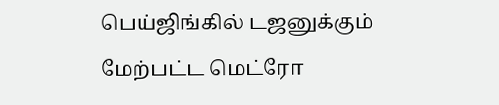பெய்ஜிங்கில் டஜனுக்கும் மேற்பட்ட மெட்ரோ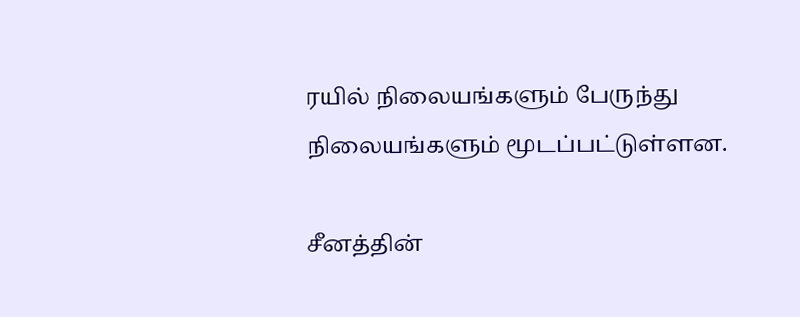ரயில் நிலையங்களும் பேருந்து நிலையங்களும் மூடப்பட்டுள்ளன.

சீனத்தின்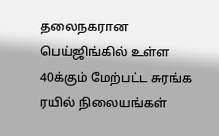தலைநகரான பெய்ஜிங்கில் உள்ள 40க்கும் மேற்பட்ட சுரங்க ரயில் நிலையங்கள்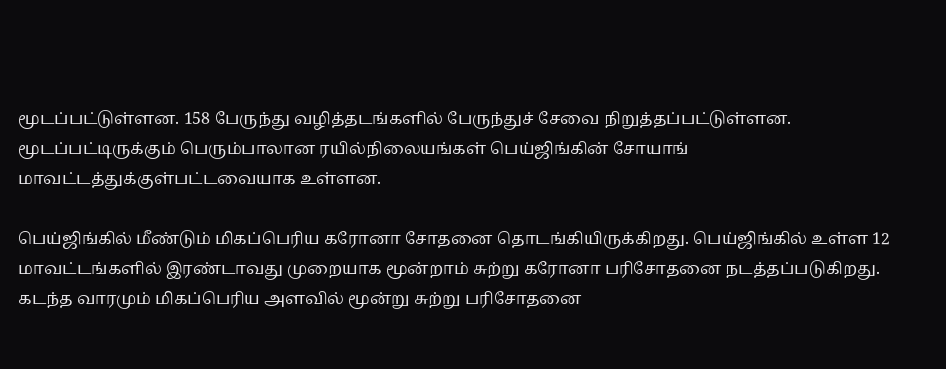மூடப்பட்டுள்ளன. 158 பேருந்து வழித்தடங்களில் பேருந்துச் சேவை நிறுத்தப்பட்டுள்ளன. மூடப்பட்டிருக்கும் பெரும்பாலான ரயில்நிலையங்கள் பெய்ஜிங்கின் சோயாங் மாவட்டத்துக்குள்பட்டவையாக உள்ளன.

பெய்ஜிங்கில் மீண்டும் மிகப்பெரிய கரோனா சோதனை தொடங்கியிருக்கிறது. பெய்ஜிங்கில் உள்ள 12 மாவட்டங்களில் இரண்டாவது முறையாக மூன்றாம் சுற்று கரோனா பரிசோதனை நடத்தப்படுகிறது. கடந்த வாரமும் மிகப்பெரிய அளவில் மூன்று சுற்று பரிசோதனை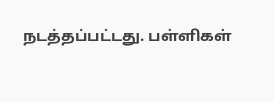நடத்தப்பட்டது. பள்ளிகள்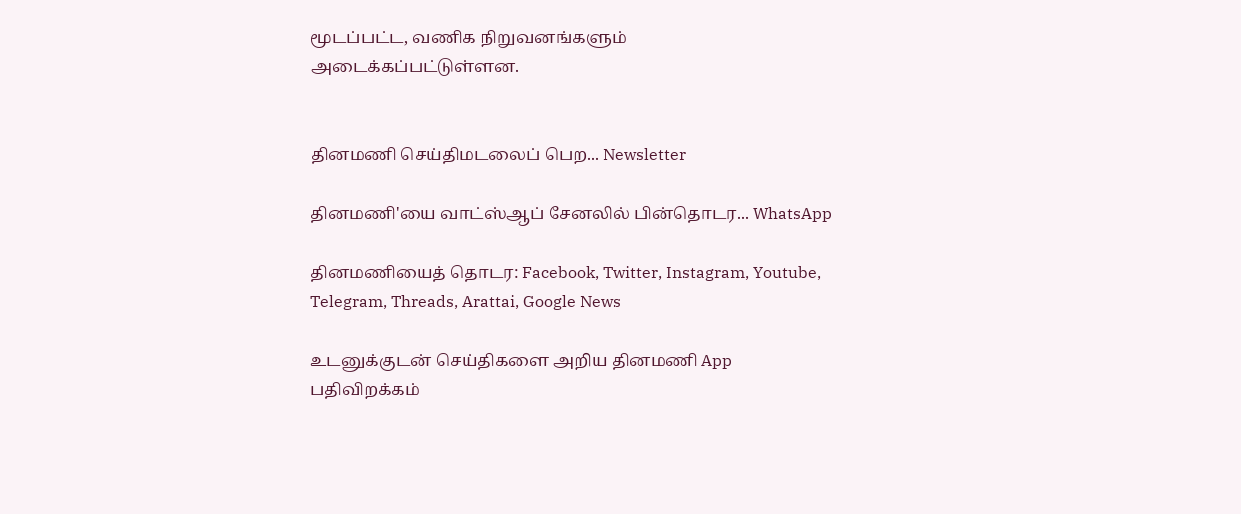மூடப்பட்ட, வணிக நிறுவனங்களும் அடைக்கப்பட்டுள்ளன.


தினமணி செய்திமடலைப் பெற... Newsletter

தினமணி'யை வாட்ஸ்ஆப் சேனலில் பின்தொடர... WhatsApp

தினமணியைத் தொடர: Facebook, Twitter, Instagram, Youtube, Telegram, Threads, Arattai, Google News

உடனுக்குடன் செய்திகளை அறிய தினமணி App பதிவிறக்கம்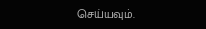செய்யவும்.